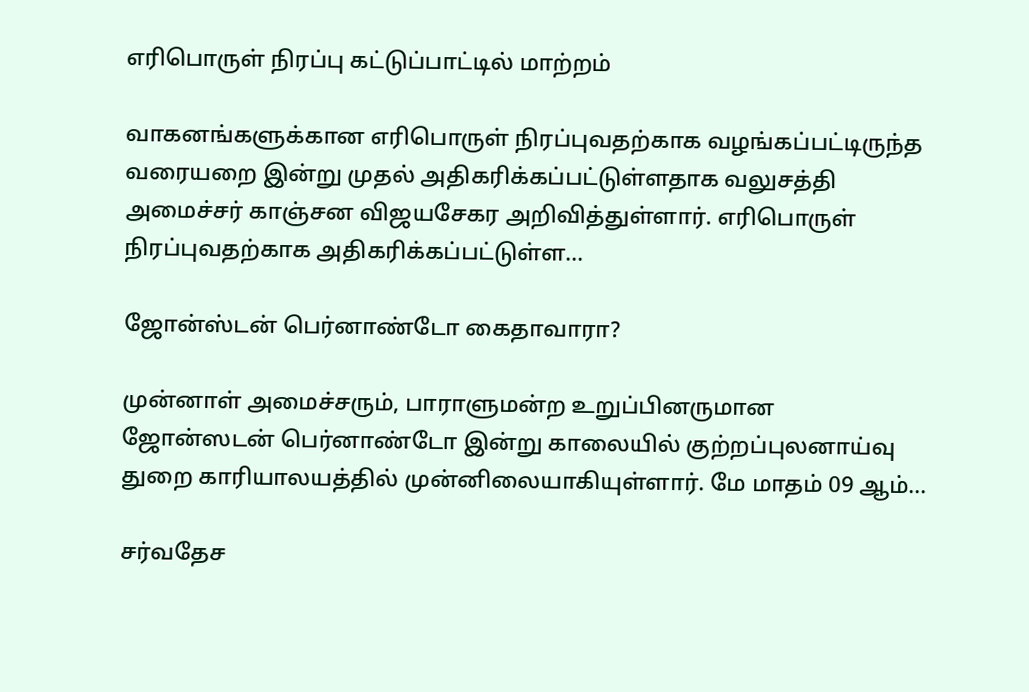எரிபொருள் நிரப்பு கட்டுப்பாட்டில் மாற்றம்

வாகனங்களுக்கான எரிபொருள் நிரப்புவதற்காக வழங்கப்பட்டிருந்த வரையறை இன்று முதல் அதிகரிக்கப்பட்டுள்ளதாக வலுசத்தி அமைச்சர் காஞ்சன விஜயசேகர அறிவித்துள்ளார். எரிபொருள் நிரப்புவதற்காக அதிகரிக்கப்பட்டுள்ள…

ஜோன்ஸ்டன் பெர்னாண்டோ கைதாவாரா?

முன்னாள் அமைச்சரும், பாராளுமன்ற உறுப்பினருமான ஜோன்ஸடன் பெர்னாண்டோ இன்று காலையில் குற்றப்புலனாய்வு துறை காரியாலயத்தில் முன்னிலையாகியுள்ளார். மே மாதம் 09 ஆம்…

சர்வதேச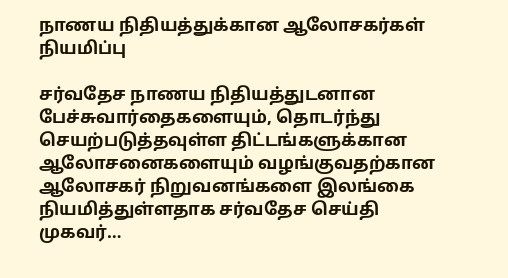நாணய நிதியத்துக்கான ஆலோசகர்கள் நியமிப்பு

சர்வதேச நாணய நிதியத்துடனான பேச்சுவார்தைகளையும், தொடர்ந்து செயற்படுத்தவுள்ள திட்டங்களுக்கான ஆலோசனைகளையும் வழங்குவதற்கான ஆலோசகர் நிறுவனங்களை இலங்கை நியமித்துள்ளதாக சர்வதேச செய்தி முகவர்…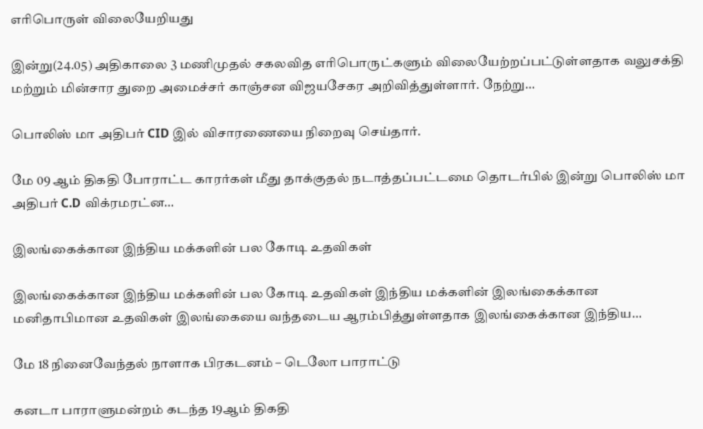எரிபொருள் விலையேறியது

இன்று(24.05) அதிகாலை 3 மணிமுதல் சகலவித எரிபொருட்களும் விலையேற்றப்பட்டுள்ளதாக வலுசக்தி மற்றும் மின்சார துறை அமைச்சர் காஞ்சன விஜயசேகர அறிவித்துள்ளார். நேற்று…

பொலிஸ் மா அதிபர் CID இல் விசாரணையை நிறைவு செய்தார்.

மே 09 ஆம் திகதி போராட்ட காரர்கள் மீது தாக்குதல் நடாத்தப்பட்டமை தொடர்பில் இன்று பொலிஸ் மா அதிபர் C.D விக்ரமரட்ன…

இலங்கைக்கான இந்திய மக்களின் பல கோடி உதவிகள்

இலங்கைக்கான இந்திய மக்களின் பல கோடி உதவிகள் இந்திய மக்களின் இலங்கைக்கான மனிதாபிமான உதவிகள் இலங்கையை வந்தடைய ஆரம்பித்துள்ளதாக இலங்கைக்கான இந்திய…

மே 18 நினைவேந்தல் நாளாக பிரகடனம் – டெலோ பாராட்டு

கனடா பாராளுமன்றம் கடந்த 19ஆம் திகதி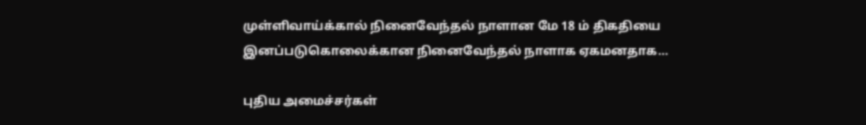முள்ளிவாய்க்கால் நினைவேந்தல் நாளான மே 18 ம் திகதியை இனப்படுகொலைக்கான நினைவேந்தல் நாளாக ஏகமனதாக…

புதிய அமைச்சர்கள்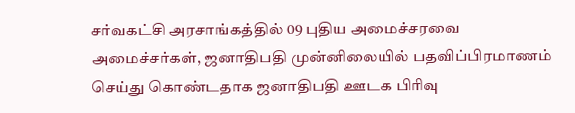சர்வகட்சி அரசாங்கத்தில் 09 புதிய அமைச்சரவை அமைச்சர்கள், ஜனாதிபதி முன்னிலையில் பதவிப்பிரமாணம் செய்து கொண்டதாக ஜனாதிபதி ஊடக பிரிவு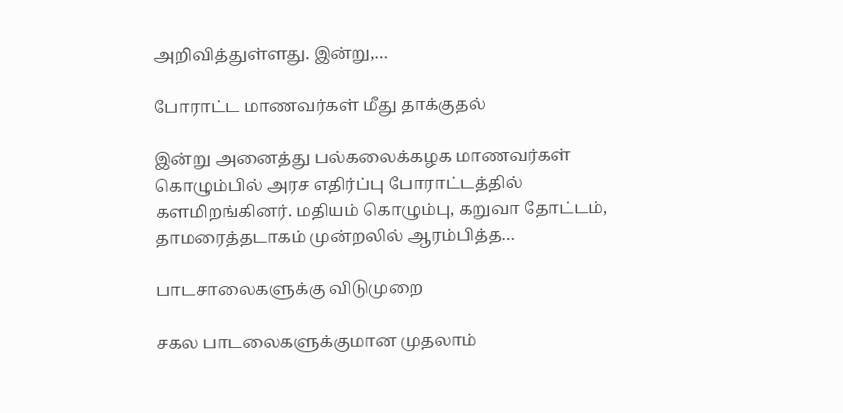அறிவித்துள்ளது. இன்று,…

போராட்ட மாணவர்கள் மீது தாக்குதல்

இன்று அனைத்து பல்கலைக்கழக மாணவர்கள் கொழும்பில் அரச எதிர்ப்பு போராட்டத்தில் களமிறங்கினர். மதியம் கொழும்பு, கறுவா தோட்டம், தாமரைத்தடாகம் முன்றலில் ஆரம்பித்த…

பாடசாலைகளுக்கு விடுமுறை

சகல பாடலைகளுக்குமான முதலாம்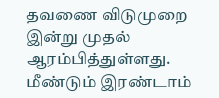தவணை விடுமுறை இன்று முதல் ஆரம்பித்துள்ளது. மீண்டும் இரண்டாம்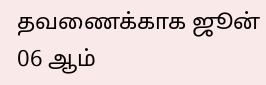தவணைக்காக ஜூன் 06 ஆம்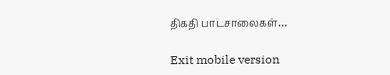திகதி பாடசாலைகள்…

Exit mobile version